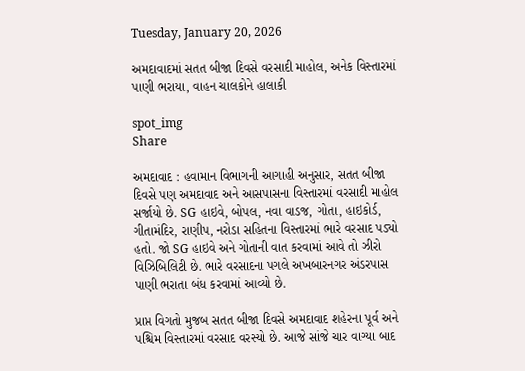Tuesday, January 20, 2026

અમદાવાદમાં સતત બીજા દિવસે વરસાદી માહોલ, અનેક વિસ્તારમાં પાણી ભરાયા, વાહન ચાલકોને હાલાકી

spot_img
Share

અમદાવાદ : હવામાન વિભાગની આગાહી અનુસાર, સતત બીજા દિવસે પણ અમદાવાદ અને આસપાસના વિસ્તારમાં વરસાદી માહોલ સર્જાયો છે. SG હાઇવે, બોપલ, નવા વાડજ, ગોતા, હાઇકોર્ડ, ગીતામંદિર, રાણીપ, નરોડા સહિતના વિસ્તારમાં ભારે વરસાદ પડ્યો હતો. જો SG હાઇવે અને ગોતાની વાત કરવામાં આવે તો ઝીરો વિઝિબિલિટી છે. ભારે વરસાદના પગલે અખબારનગર અંડરપાસ પાણી ભરાતા બંધ કરવામાં આવ્યો છે.

પ્રાપ્ત વિગતો મુજબ સતત બીજા દિવસે અમદાવાદ શહેરના પૂર્વ અને પશ્ચિમ વિસ્તારમાં વરસાદ વરસ્યો છે. આજે સાંજે ચાર વાગ્યા બાદ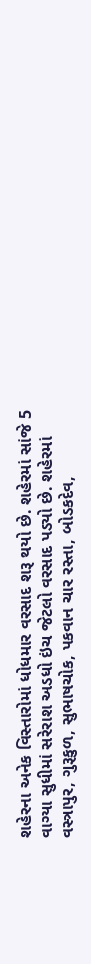શહેરના અનેક વિસ્તારોમાં ધોધમાર વરસાદ શરૂ થયો છે. શહેરમાં સાંજે 5 વાગ્યા સુધીમાં સરેરાશ અડધો ઇંચ જેટલો વરસાદ પડ્યો છે. શહેરમાં વસ્ત્રાપુર, ગુરૂકુળ, સુભાષચોક, પકવાન ચાર રસ્તા, બોડકદેવ,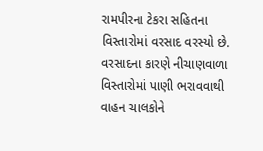રામપીરના ટેકરા સહિતના વિસ્તારોમાં વરસાદ વરસ્યો છે. વરસાદના કારણે નીચાણવાળા વિસ્તારોમાં પાણી ભરાવવાથી વાહન ચાલકોને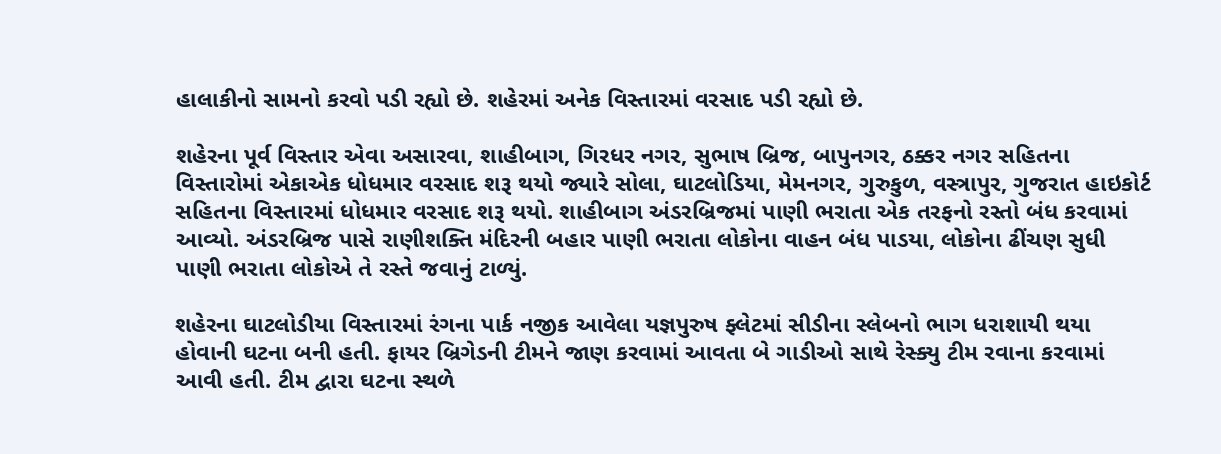હાલાકીનો સામનો કરવો પડી રહ્યો છે. શહેરમાં અનેક વિસ્તારમાં વરસાદ પડી રહ્યો છે.

શહેરના પૂર્વ વિસ્તાર એવા અસારવા, શાહીબાગ, ગિરધર નગર, સુભાષ બ્રિજ, બાપુનગર, ઠક્કર નગર સહિતના વિસ્તારોમાં એકાએક ધોધમાર વરસાદ શરૂ થયો જ્યારે સોલા, ઘાટલોડિયા, મેમનગર, ગુરુકુળ, વસ્ત્રાપુર, ગુજરાત હાઇકોર્ટ સહિતના વિસ્તારમાં ધોધમાર વરસાદ શરૂ થયો. શાહીબાગ અંડરબ્રિજમાં પાણી ભરાતા એક તરફનો રસ્તો બંધ કરવામાં આવ્યો. અંડરબ્રિજ પાસે રાણીશક્તિ મંદિરની બહાર પાણી ભરાતા લોકોના વાહન બંધ પાડયા, લોકોના ઢીંચણ સુધી પાણી ભરાતા લોકોએ તે રસ્તે જવાનું ટાળ્યું.

શહેરના ઘાટલોડીયા વિસ્તારમાં રંગના પાર્ક નજીક આવેલા યજ્ઞપુરુષ ફ્લેટમાં સીડીના સ્લેબનો ભાગ ધરાશાયી થયા હોવાની ઘટના બની હતી. ફાયર બ્રિગેડની ટીમને જાણ કરવામાં આવતા બે ગાડીઓ સાથે રેસ્ક્યુ ટીમ રવાના કરવામાં આવી હતી. ટીમ દ્વારા ઘટના સ્થળે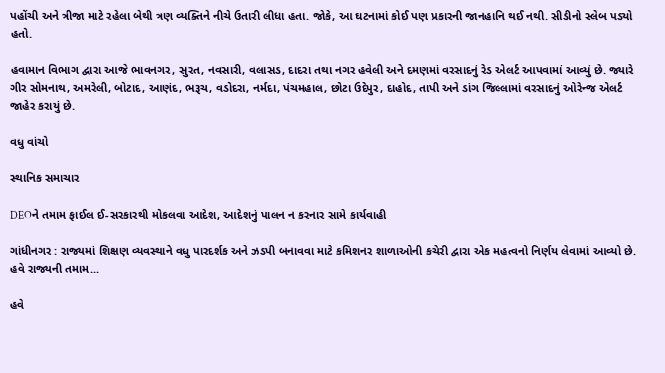પહોંચી અને ત્રીજા માટે રહેલા બેથી ત્રણ વ્યક્તિને નીચે ઉતારી લીધા હતા. જોકે, આ ઘટનામાં કોઈ પણ પ્રકારની જાનહાનિ થઈ નથી. સીડીનો સ્લેબ પડ્યો હતો.

હવામાન વિભાગ દ્વારા આજે ભાવનગર, સુરત, નવસારી, વલાસડ, દાદરા તથા નગર હવેલી અને દમણમાં વરસાદનું રેડ એલર્ટ આપવામાં આવ્યું છે. જ્યારે ગીર સોમનાથ, અમરેલી, બોટાદ, આણંદ, ભરૂચ, વડોદરા, નર્મદા, પંચમહાલ, છોટા ઉદેપુર, દાહોદ, તાપી અને ડાંગ જિલ્લામાં વરસાદનું ઓરેન્જ એલર્ટ જાહેર કરાયું છે.

વધુ વાંચો

સ્થાનિક સમાચાર

DEOને તમામ ફાઈલ ઈ-સરકારથી મોકલવા આદેશ, આદેશનું પાલન ન કરનાર સામે કાર્યવાહી

ગાંધીનગર : રાજ્યમાં શિક્ષણ વ્યવસ્થાને વધુ પારદર્શક અને ઝડપી બનાવવા માટે કમિશનર શાળાઓની કચેરી દ્વારા એક મહત્વનો નિર્ણય લેવામાં આવ્યો છે. હવે રાજ્યની તમામ...

હવે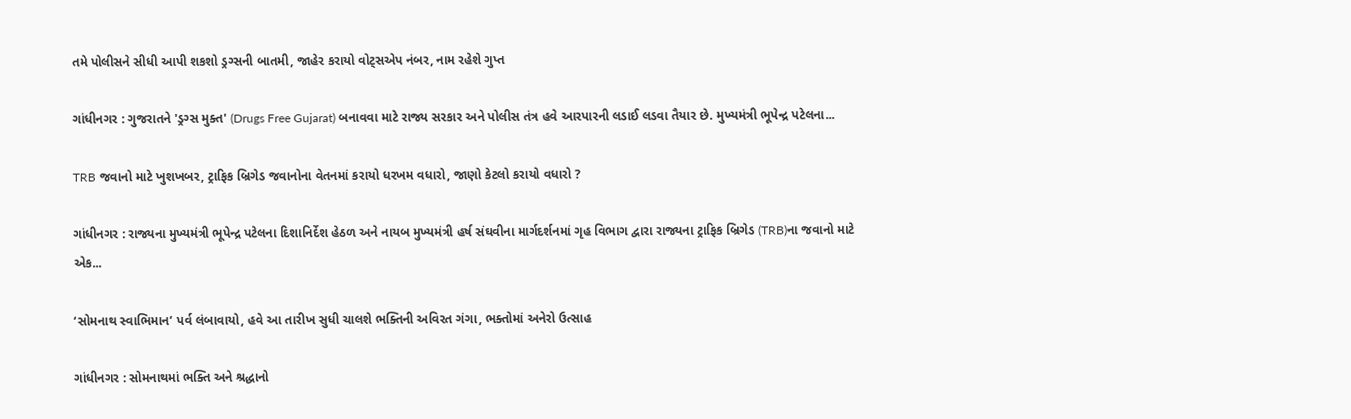તમે પોલીસને સીધી આપી શકશો ડ્રગ્સની બાતમી, જાહેર કરાયો વોટ્સએપ નંબર, નામ રહેશે ગુપ્ત

ગાંધીનગર : ગુજરાતને 'ડ્રગ્સ મુક્ત' (Drugs Free Gujarat) બનાવવા માટે રાજ્ય સરકાર અને પોલીસ તંત્ર હવે આરપારની લડાઈ લડવા તૈયાર છે. મુખ્યમંત્રી ભૂપેન્દ્ર પટેલના...

TRB જવાનો માટે ખુશખબર, ટ્રાફિક બ્રિગેડ જવાનોના વેતનમાં કરાયો ધરખમ વધારો, જાણો કેટલો કરાયો વધારો ?

ગાંધીનગર : રાજ્યના મુખ્યમંત્રી ભૂપેન્દ્ર પટેલના દિશાનિર્દેશ હેઠળ અને નાયબ મુખ્યમંત્રી હર્ષ સંઘવીના માર્ગદર્શનમાં ગૃહ વિભાગ દ્વારા રાજ્યના ટ્રાફિક બ્રિગેડ (TRB)ના જવાનો માટે એક...

‘સોમનાથ સ્વાભિમાન’ પર્વ લંબાવાયો, હવે આ તારીખ સુધી ચાલશે ભક્તિની અવિરત ગંગા, ભક્તોમાં અનેરો ઉત્સાહ

ગાંધીનગર : સોમનાથમાં ભક્તિ અને શ્રદ્ધાનો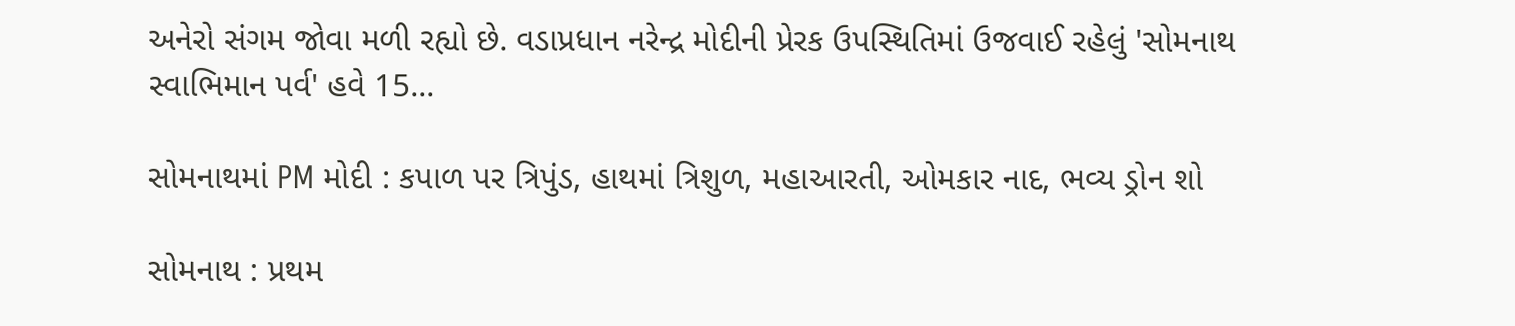અનેરો સંગમ જોવા મળી રહ્યો છે. વડાપ્રધાન નરેન્દ્ર મોદીની પ્રેરક ઉપસ્થિતિમાં ઉજવાઈ રહેલું 'સોમનાથ સ્વાભિમાન પર્વ' હવે 15...

સોમનાથમાં PM મોદી : કપાળ પર ત્રિપુંડ, હાથમાં ત્રિશુળ, મહાઆરતી, ઓમકાર નાદ, ભવ્ય ડ્રોન શો

સોમનાથ : પ્રથમ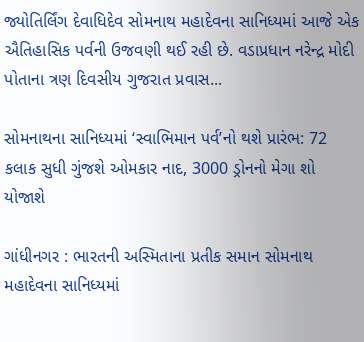જ્યોતિર્લિંગ દેવાધિદેવ સોમનાથ મહાદેવના સાનિધ્યમાં આજે એક ઐતિહાસિક પર્વની ઉજવણી થઈ રહી છે. વડાપ્રધાન નરેન્દ્ર મોદી પોતાના ત્રણ દિવસીય ગુજરાત પ્રવાસ...

સોમનાથના સાનિધ્યમાં ‘સ્વાભિમાન પર્વ’નો થશે પ્રારંભ: 72 કલાક સુધી ગુંજશે ઓમકાર નાદ, 3000 ડ્રોનનો મેગા શો યોજાશે

ગાંધીનગર : ભારતની અસ્મિતાના પ્રતીક સમાન સોમનાથ મહાદેવના સાનિધ્યમાં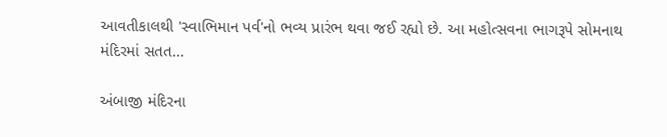આવતીકાલથી 'સ્વાભિમાન પર્વ'નો ભવ્ય પ્રારંભ થવા જઈ રહ્યો છે. આ મહોત્સવના ભાગરૂપે સોમનાથ મંદિરમાં સતત...

અંબાજી મંદિરના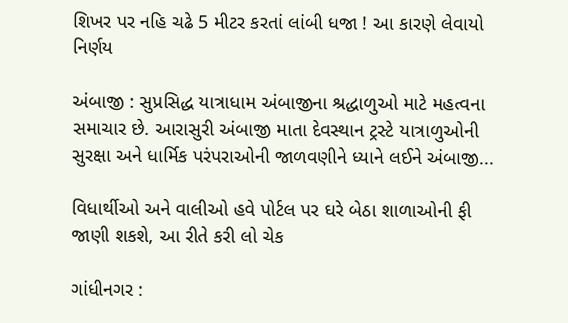શિખર પર નહિ ચઢે 5 મીટર કરતાં લાંબી ધજા ! આ કારણે લેવાયો નિર્ણય

અંબાજી : સુપ્રસિદ્ધ યાત્રાધામ અંબાજીના શ્રદ્ધાળુઓ માટે મહત્વના સમાચાર છે. આરાસુરી અંબાજી માતા દેવસ્થાન ટ્રસ્ટે યાત્રાળુઓની સુરક્ષા અને ધાર્મિક પરંપરાઓની જાળવણીને ધ્યાને લઈને અંબાજી...

વિધાર્થીઓ અને વાલીઓ હવે પોર્ટલ પર ઘરે બેઠા શાળાઓની ફી જાણી શકશે, આ રીતે કરી લો ચેક

ગાંધીનગર :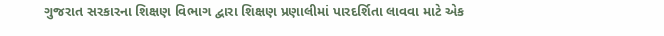ગુજરાત સરકારના શિક્ષણ વિભાગ દ્વારા શિક્ષણ પ્રણાલીમાં પારદર્શિતા લાવવા માટે એક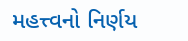મહત્ત્વનો નિર્ણય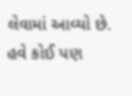લેવામાં આવ્યો છે. હવે કોઈ પણ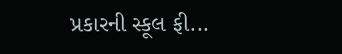પ્રકારની સ્કૂલ ફી...